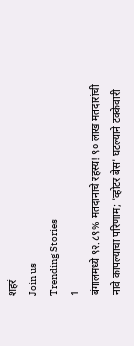शहरं
Join us
Trending Stories
1
बंगालमध्ये ९२.८९% मतदानाचे रहस्य! ९० लाख मतदारांची नावे कापल्याचा परिणाम; 'व्होटर बेस' घटल्याने टक्केवारी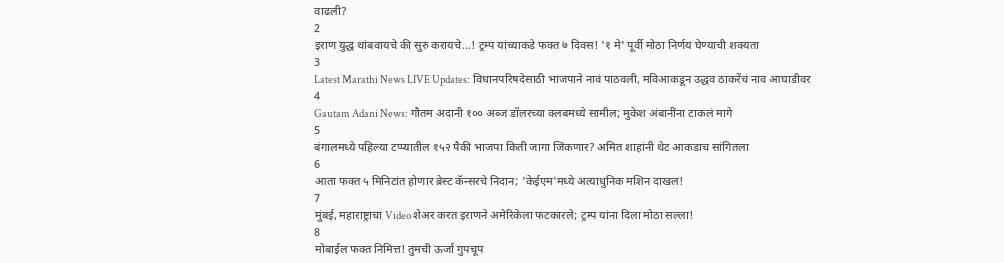वाढली?
2
इराण युद्ध थांबवायचे की सुरु करायचे...! ट्रम्प यांच्याकडे फक्त ७ दिवस! '१ मे' पूर्वी मोठा निर्णय घेण्याची शक्यता
3
Latest Marathi News LIVE Updates: विधानपरिषदेसाठी भाजपाने नावं पाठवली, मविआकडून उद्धव ठाकरेंचं नाव आघाडीवर
4
Gautam Adani News: गौतम अदानी १०० अब्ज डॉलरच्या क्लबमध्ये सामील; मुकेश अंबानींना टाकलं मागे
5
बंगालमध्ये पहिल्या टप्प्यातील १५२ पैकी भाजपा किती जागा जिंकणार? अमित शाहांनी थेट आकडाच सांगितला
6
आता फक्त ५ मिनिटांत होणार ब्रेस्ट कॅन्सरचे निदान; 'केईएम'मध्ये अत्याधुनिक मशिन दाखल!
7
मुंबई, महाराष्ट्राचा Video शेअर करत इराणने अमेरिकेला फटकारले; ट्रम्प यांना दिला मोठा सल्ला!
8
मोबाईल फक्त निमित्त! तुमची ऊर्जा गुपचूप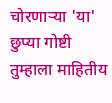चोरणाऱ्या 'या' छुप्या गोष्टी तुम्हाला माहितीय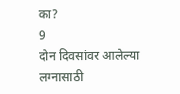का?
9
दोन दिवसांवर आलेल्या लग्नासाठी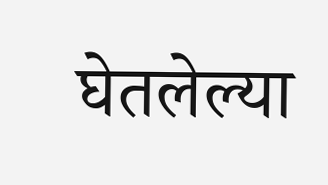घेतलेल्या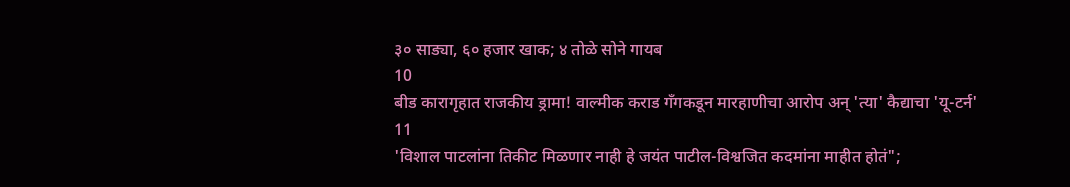३० साड्या, ६० हजार खाक; ४ तोळे सोने गायब
10
बीड कारागृहात राजकीय ड्रामा! वाल्मीक कराड गँगकडून मारहाणीचा आरोप अन् 'त्या' कैद्याचा 'यू-टर्न'
11
'विशाल पाटलांना तिकीट मिळणार नाही हे जयंत पाटील-विश्वजित कदमांना माहीत होतं";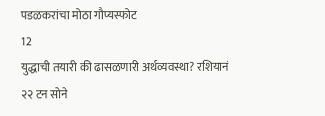पडळकरांचा मोठा गौप्यस्फोट
12
युद्धाची तयारी की ढासळणारी अर्थव्यवस्था? रशियानं २२ टन सोने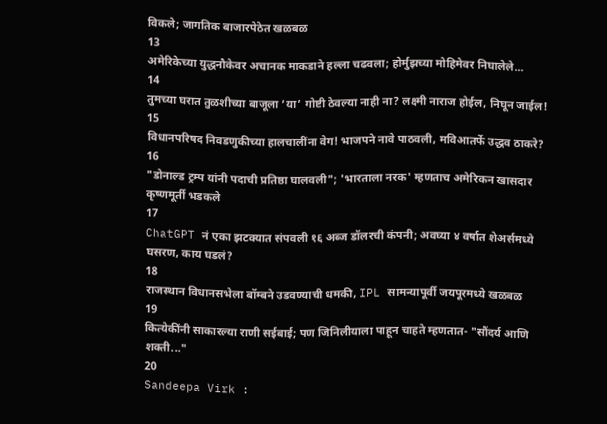विकले; जागतिक बाजारपेठेत खळबळ
13
अमेरिकेच्या युद्धनौकेवर अचानक माकडाने हल्ला चढवला; होर्मुझच्या मोहिमेवर निघालेले...
14
तुमच्या घरात तुळशीच्या बाजूला ‘या’ गोष्टी ठेवल्या नाही ना? लक्ष्मी नाराज होईल, निघून जाईल!
15
विधानपरिषद निवडणुकीच्या हालचालींना वेग! भाजपने नावे पाठवली, मविआतर्फे उद्धव ठाकरे?
16
"डोनाल्ड ट्रम्प यांनी पदाची प्रतिष्ठा घालवली"; 'भारताला नरक' म्हणताच अमेरिकन खासदार कृष्णमूर्ती भडकले
17
ChatGPT नं एका झटक्यात संपवली १६ अब्ज डॉलरची कंपनी; अवघ्या ४ वर्षात शेअर्समध्ये घसरण, काय घडलं?
18
राजस्थान विधानसभेला बॉम्बने उडवण्याची धमकी, IPL सामन्यापूर्वी जयपूरमध्ये खळबळ
19
कित्येकींनी साकारल्या राणी सईबाई; पण जिनिलीयाला पाहून चाहते म्हणतात- "सौंदर्य आणि शक्ती..."
20
Sandeepa Virk :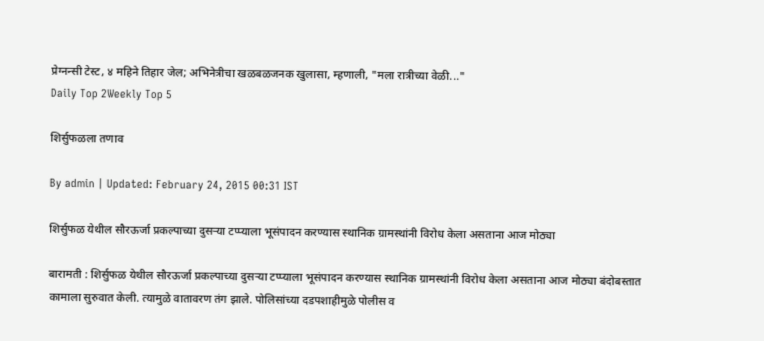प्रेग्नन्सी टेस्ट, ४ महिने तिहार जेल; अभिनेत्रीचा खळबळजनक खुलासा, म्हणाली, "मला रात्रीच्या वेळी..."
Daily Top 2Weekly Top 5

शिर्सुफळला तणाव

By admin | Updated: February 24, 2015 00:31 IST

शिर्सुफळ येथील सौरऊर्जा प्रकल्पाच्या दुसऱ्या टप्प्याला भूसंपादन करण्यास स्थानिक ग्रामस्थांनी विरोध केला असताना आज मोठ्या

बारामती : शिर्सुफळ येथील सौरऊर्जा प्रकल्पाच्या दुसऱ्या टप्प्याला भूसंपादन करण्यास स्थानिक ग्रामस्थांनी विरोध केला असताना आज मोठ्या बंदोबस्तात कामाला सुरुवात केली. त्यामुळे वातावरण तंग झाले. पोलिसांच्या दडपशाहीमुळे पोलीस व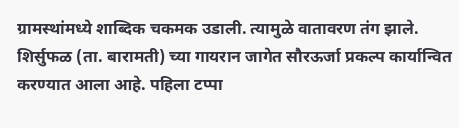ग्रामस्थांमध्ये शाब्दिक चकमक उडाली. त्यामुळे वातावरण तंग झाले. शिर्सुफळ (ता. बारामती) च्या गायरान जागेत सौरऊर्जा प्रकल्प कार्यान्वित करण्यात आला आहे. पहिला टप्पा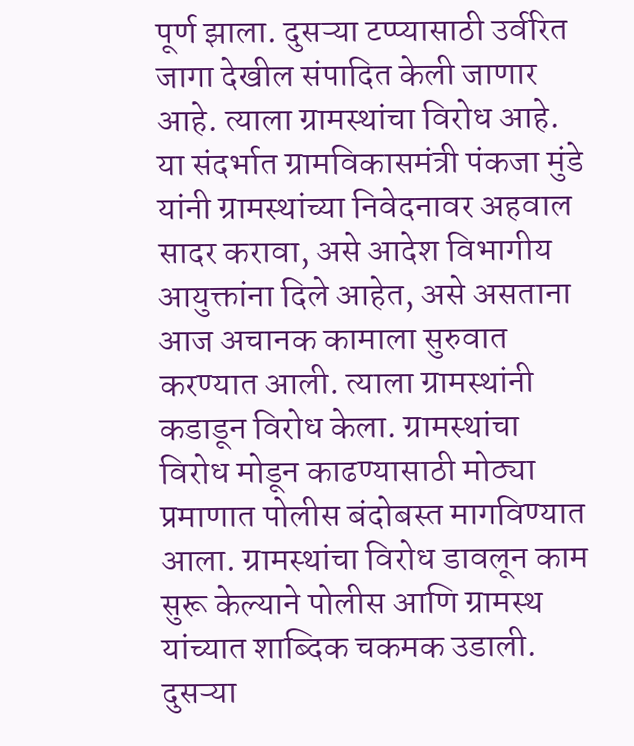पूर्ण झाला. दुसऱ्या टप्प्यासाठी उर्वरित जागा देखील संपादित केली जाणार आहे. त्याला ग्रामस्थांचा विरोध आहे. या संदर्भात ग्रामविकासमंत्री पंकजा मुंडे यांनी ग्रामस्थांच्या निवेदनावर अहवाल सादर करावा, असे आदेश विभागीय आयुक्तांना दिले आहेत, असे असताना आज अचानक कामाला सुरुवात करण्यात आली. त्याला ग्रामस्थांनी कडाडून विरोध केला. ग्रामस्थांचा विरोध मोडून काढण्यासाठी मोठ्या प्रमाणात पोलीस बंदोबस्त मागविण्यात आला. ग्रामस्थांचा विरोध डावलून काम सुरू केल्याने पोलीस आणि ग्रामस्थ यांच्यात शाब्दिक चकमक उडाली. दुसऱ्या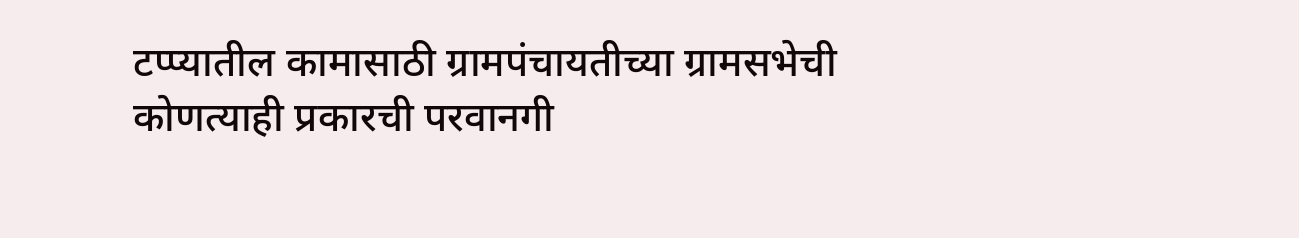टप्प्यातील कामासाठी ग्रामपंचायतीच्या ग्रामसभेची कोणत्याही प्रकारची परवानगी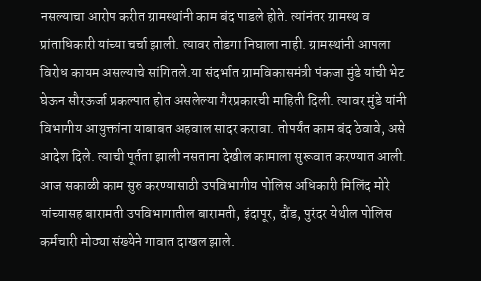नसल्याचा आरोप करीत ग्रामस्थांनी काम बंद पाडले होते. त्यांनंतर ग्रामस्थ व प्रांताधिकारी यांच्या चर्चा झाली. त्यावर तोडगा निघाला नाही. ग्रामस्थांनी आपला विरोध कायम असल्याचे सांगितले.या संदर्भात ग्रामविकासमंत्री पंकजा मुंडे यांची भेट घेऊन सौरऊर्जा प्रकल्पात होत असलेल्या गैरप्रकारची माहिती दिली. त्यावर मुंडे यांनी विभागीय आयुक्तांना याबाबत अहवाल सादर करावा. तोपर्यंत काम बंद ठेवावे, असे आदेश दिले. त्याची पूर्तता झाली नसताना देखील कामाला सुरूवात करण्यात आली. आज सकाळी काम सुरु करण्यासाठी उपविभागीय पोलिस अधिकारी मिलिंद मोरे यांच्यासह बारामती उपविभागातील बारामती, इंदापूर, दौंड, पुरंदर येथील पोलिस कर्मचारी मोठ्या संख्येने गावात दाखल झाले.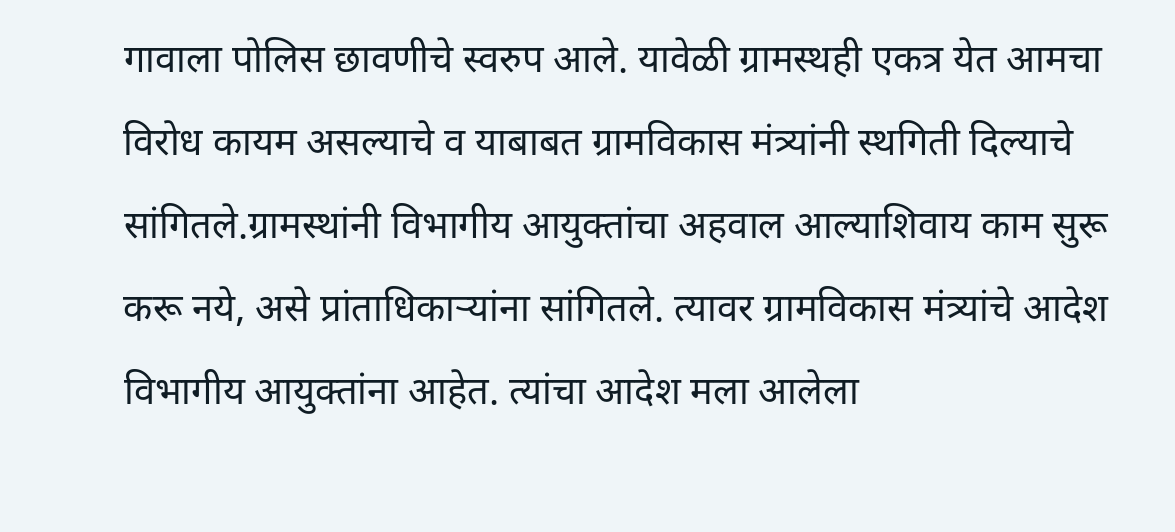गावाला पोलिस छावणीचे स्वरुप आले. यावेळी ग्रामस्थही एकत्र येत आमचा विरोध कायम असल्याचे व याबाबत ग्रामविकास मंत्र्यांनी स्थगिती दिल्याचे सांगितले.ग्रामस्थांनी विभागीय आयुक्तांचा अहवाल आल्याशिवाय काम सुरू करू नये, असे प्रांताधिकाऱ्यांना सांगितले. त्यावर ग्रामविकास मंत्र्यांचे आदेश विभागीय आयुक्तांना आहेत. त्यांचा आदेश मला आलेला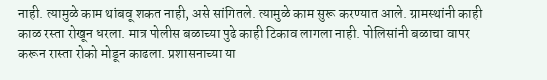नाही. त्यामुळे काम थांबवू शकत नाही, असे सांगितले. त्यामुळे काम सुरू करण्यात आले. ग्रामस्थांनी काही काळ रस्ता रोखून धरला. मात्र पोलीस बळाच्या पुढे काही टिकाव लागला नाही. पोलिसांनी बळाचा वापर करून रास्ता रोको मोडून काढला. प्रशासनाच्या या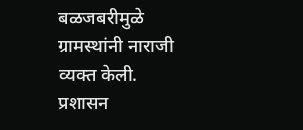बळजबरीमुळे ग्रामस्थांनी नाराजी व्यक्त केली. प्रशासन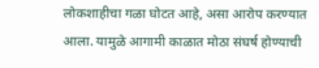लोकशाहीचा गळा घोटत आहे, असा आरोप करण्यात आला. यामुळे आगामी काळात मोठा संघर्ष होण्याची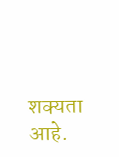शक्यता आहे.